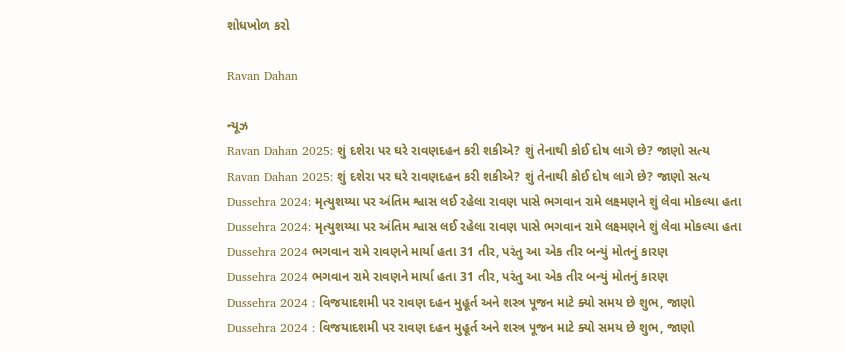શોધખોળ કરો

Ravan Dahan

ન્યૂઝ
Ravan Dahan 2025: શું દશેરા પર ઘરે રાવણદહન કરી શકીએ? શું તેનાથી કોઈ દોષ લાગે છે? જાણો સત્ય
Ravan Dahan 2025: શું દશેરા પર ઘરે રાવણદહન કરી શકીએ? શું તેનાથી કોઈ દોષ લાગે છે? જાણો સત્ય
Dussehra 2024: મૃત્યુશય્યા પર અંતિમ શ્વાસ લઈ રહેલા રાવણ પાસે ભગવાન રામે લક્ષ્મણને શું લેવા મોકલ્યા હતા
Dussehra 2024: મૃત્યુશય્યા પર અંતિમ શ્વાસ લઈ રહેલા રાવણ પાસે ભગવાન રામે લક્ષ્મણને શું લેવા મોકલ્યા હતા
Dussehra 2024 ભગવાન રામે રાવણને માર્યા હતા 31 તીર, પરંતુ આ એક તીર બન્યું મોતનું કારણ
Dussehra 2024 ભગવાન રામે રાવણને માર્યા હતા 31 તીર, પરંતુ આ એક તીર બન્યું મોતનું કારણ
Dussehra 2024 : વિજયાદશમી પર રાવણ દહન મુહૂર્ત અને શસ્ત્ર પૂજન માટે ક્યો સમય છે શુભ, જાણો
Dussehra 2024 : વિજયાદશમી પર રાવણ દહન મુહૂર્ત અને શસ્ત્ર પૂજન માટે ક્યો સમય છે શુભ, જાણો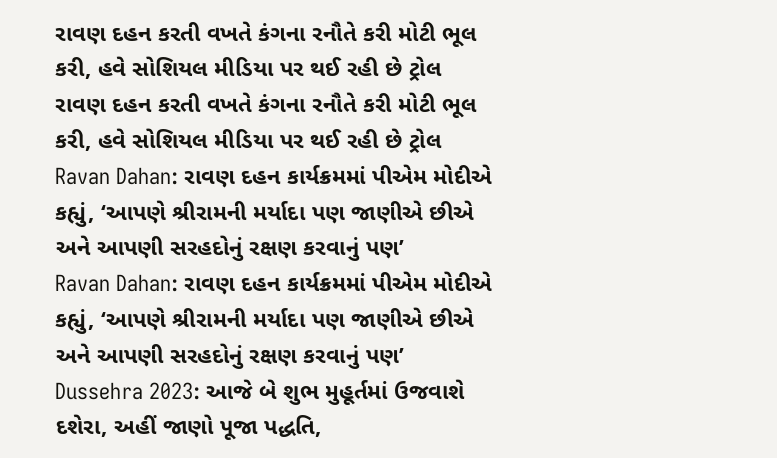રાવણ દહન કરતી વખતે કંગના રનૌતે કરી મોટી ભૂલ કરી, હવે સોશિયલ મીડિયા પર થઈ રહી છે ટ્રોલ
રાવણ દહન કરતી વખતે કંગના રનૌતે કરી મોટી ભૂલ કરી, હવે સોશિયલ મીડિયા પર થઈ રહી છે ટ્રોલ
Ravan Dahan: રાવણ દહન કાર્યક્રમમાં પીએમ મોદીએ કહ્યું, ‘આપણે શ્રીરામની મર્યાદા પણ જાણીએ છીએ અને આપણી સરહદોનું રક્ષણ કરવાનું પણ’
Ravan Dahan: રાવણ દહન કાર્યક્રમમાં પીએમ મોદીએ કહ્યું, ‘આપણે શ્રીરામની મર્યાદા પણ જાણીએ છીએ અને આપણી સરહદોનું રક્ષણ કરવાનું પણ’
Dussehra 2023: આજે બે શુભ મુહૂર્તમાં ઉજવાશે દશેરા, અહીં જાણો પૂજા પદ્ધતિ,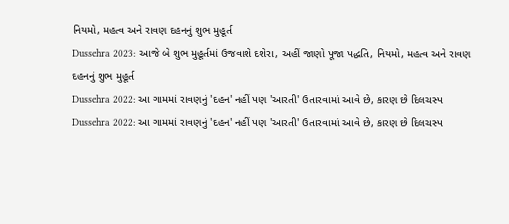નિયમો, મહત્વ અને રાવણ દહનનું શુભ મુહૂર્ત
Dussehra 2023: આજે બે શુભ મુહૂર્તમાં ઉજવાશે દશેરા, અહીં જાણો પૂજા પદ્ધતિ, નિયમો, મહત્વ અને રાવણ દહનનું શુભ મુહૂર્ત
Dussehra 2022: આ ગામમાં રાવણનું 'દહન' નહીં પણ 'આરતી' ઉતારવામાં આવે છે, કારણ છે દિલચસ્પ
Dussehra 2022: આ ગામમાં રાવણનું 'દહન' નહીં પણ 'આરતી' ઉતારવામાં આવે છે, કારણ છે દિલચસ્પ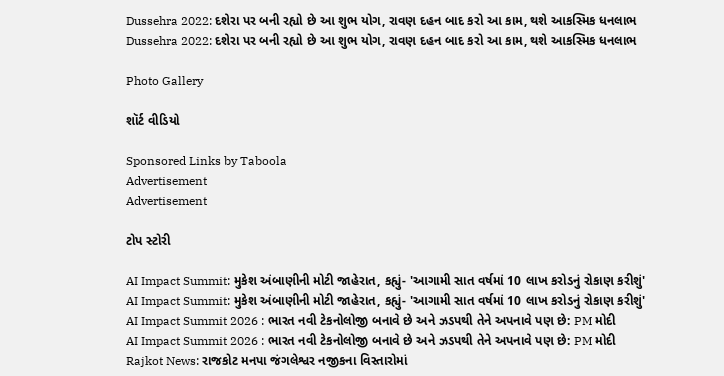Dussehra 2022: દશેરા પર બની રહ્યો છે આ શુભ યોગ, રાવણ દહન બાદ કરો આ કામ, થશે આકસ્મિક ધનલાભ
Dussehra 2022: દશેરા પર બની રહ્યો છે આ શુભ યોગ, રાવણ દહન બાદ કરો આ કામ, થશે આકસ્મિક ધનલાભ

Photo Gallery

શૉર્ટ વીડિયો

Sponsored Links by Taboola
Advertisement
Advertisement

ટોપ સ્ટોરી

AI Impact Summit: મુકેશ અંબાણીની મોટી જાહેરાત, કહ્યું- 'આગામી સાત વર્ષમાં 10 લાખ કરોડનું રોકાણ કરીશું'
AI Impact Summit: મુકેશ અંબાણીની મોટી જાહેરાત, કહ્યું- 'આગામી સાત વર્ષમાં 10 લાખ કરોડનું રોકાણ કરીશું'
AI Impact Summit 2026 : ભારત નવી ટેકનોલોજી બનાવે છે અને ઝડપથી તેને અપનાવે પણ છે: PM મોદી
AI Impact Summit 2026 : ભારત નવી ટેકનોલોજી બનાવે છે અને ઝડપથી તેને અપનાવે પણ છે: PM મોદી
Rajkot News: રાજકોટ મનપા જંગલેશ્વર નજીકના વિસ્તારોમાં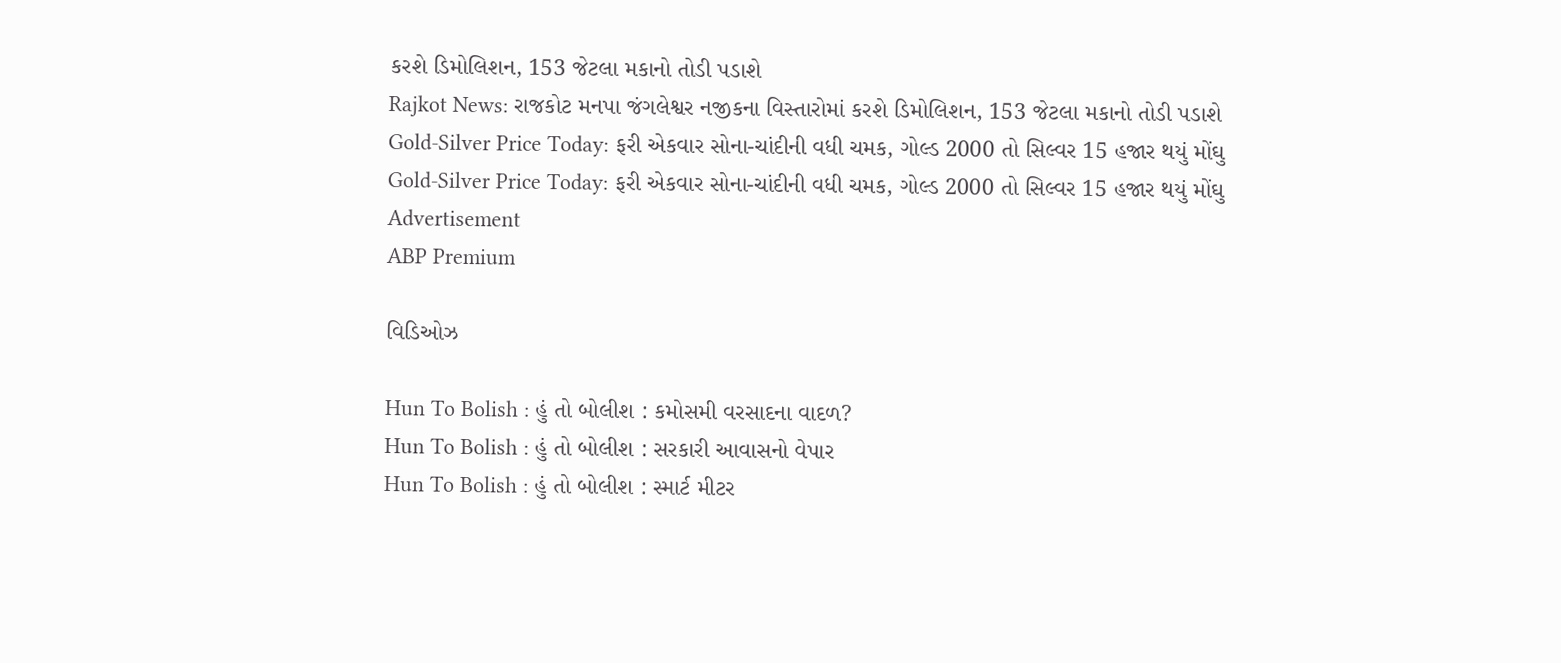કરશે ડિમોલિશન, 153 જેટલા મકાનો તોડી પડાશે
Rajkot News: રાજકોટ મનપા જંગલેશ્વર નજીકના વિસ્તારોમાં કરશે ડિમોલિશન, 153 જેટલા મકાનો તોડી પડાશે
Gold-Silver Price Today: ફરી એકવાર સોના-ચાંદીની વધી ચમક, ગોલ્ડ 2000 તો સિલ્વર 15 હજાર થયું મોંઘુ
Gold-Silver Price Today: ફરી એકવાર સોના-ચાંદીની વધી ચમક, ગોલ્ડ 2000 તો સિલ્વર 15 હજાર થયું મોંઘુ
Advertisement
ABP Premium

વિડિઓઝ

Hun To Bolish : હું તો બોલીશ : કમોસમી વરસાદના વાદળ?
Hun To Bolish : હું તો બોલીશ : સરકારી આવાસનો વેપાર
Hun To Bolish : હું તો બોલીશ : સ્માર્ટ મીટર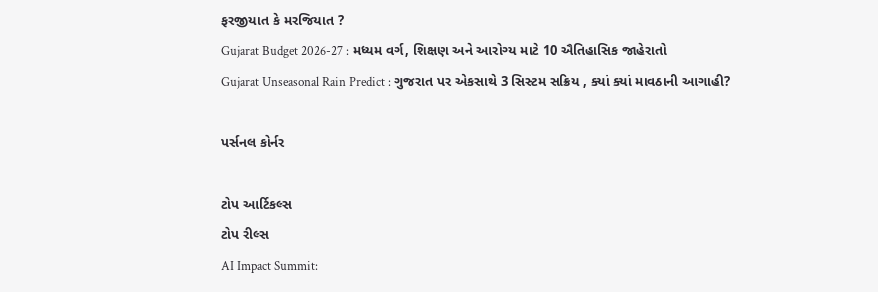ફરજીયાત કે મરજિયાત ?
Gujarat Budget 2026-27 : મધ્યમ વર્ગ, શિક્ષણ અને આરોગ્ય માટે 10 ઐતિહાસિક જાહેરાતો
Gujarat Unseasonal Rain Predict : ગુજરાત પર એકસાથે 3 સિસ્ટમ સક્રિય , ક્યાં ક્યાં માવઠાની આગાહી?

પર્સનલ કોર્નર

ટોપ આર્ટિકલ્સ
ટોપ રીલ્સ
AI Impact Summit: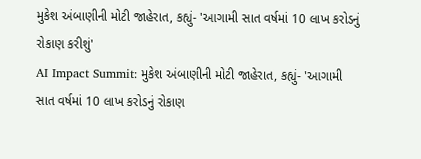મુકેશ અંબાણીની મોટી જાહેરાત, કહ્યું- 'આગામી સાત વર્ષમાં 10 લાખ કરોડનું રોકાણ કરીશું'
AI Impact Summit: મુકેશ અંબાણીની મોટી જાહેરાત, કહ્યું- 'આગામી સાત વર્ષમાં 10 લાખ કરોડનું રોકાણ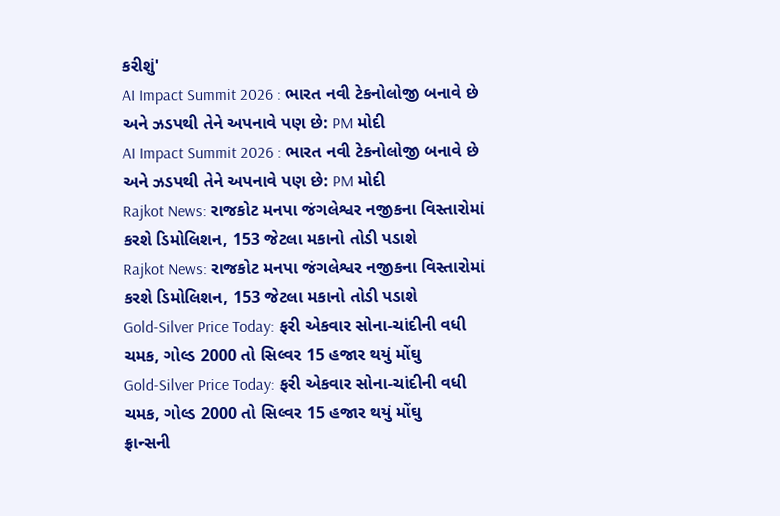કરીશું'
AI Impact Summit 2026 : ભારત નવી ટેકનોલોજી બનાવે છે અને ઝડપથી તેને અપનાવે પણ છે: PM મોદી
AI Impact Summit 2026 : ભારત નવી ટેકનોલોજી બનાવે છે અને ઝડપથી તેને અપનાવે પણ છે: PM મોદી
Rajkot News: રાજકોટ મનપા જંગલેશ્વર નજીકના વિસ્તારોમાં કરશે ડિમોલિશન, 153 જેટલા મકાનો તોડી પડાશે
Rajkot News: રાજકોટ મનપા જંગલેશ્વર નજીકના વિસ્તારોમાં કરશે ડિમોલિશન, 153 જેટલા મકાનો તોડી પડાશે
Gold-Silver Price Today: ફરી એકવાર સોના-ચાંદીની વધી ચમક, ગોલ્ડ 2000 તો સિલ્વર 15 હજાર થયું મોંઘુ
Gold-Silver Price Today: ફરી એકવાર સોના-ચાંદીની વધી ચમક, ગોલ્ડ 2000 તો સિલ્વર 15 હજાર થયું મોંઘુ
ફ્રાન્સની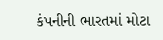કંપનીની ભારતમાં મોટા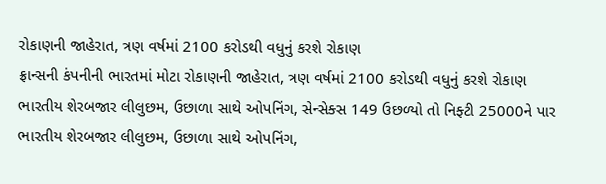રોકાણની જાહેરાત, ત્રણ વર્ષમાં 2100 કરોડથી વધુનું કરશે રોકાણ
ફ્રાન્સની કંપનીની ભારતમાં મોટા રોકાણની જાહેરાત, ત્રણ વર્ષમાં 2100 કરોડથી વધુનું કરશે રોકાણ
ભારતીય શેરબજાર લીલુછમ, ઉછાળા સાથે ઓપનિંગ, સેન્સેક્સ 149 ઉછળ્યો તો નિફ્ટી 25000ને પાર
ભારતીય શેરબજાર લીલુછમ, ઉછાળા સાથે ઓપનિંગ,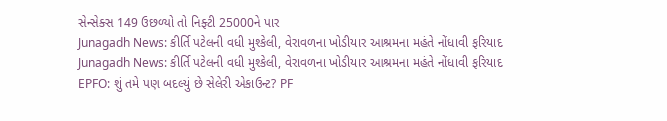સેન્સેક્સ 149 ઉછળ્યો તો નિફ્ટી 25000ને પાર
Junagadh News: કીર્તિ પટેલની વધી મુશ્કેલી, વેરાવળના ખોડીયાર આશ્રમના મહંતે નોંધાવી ફરિયાદ
Junagadh News: કીર્તિ પટેલની વધી મુશ્કેલી, વેરાવળના ખોડીયાર આશ્રમના મહંતે નોંધાવી ફરિયાદ
EPFO: શું તમે પણ બદલ્યું છે સેલેરી એકાઉન્ટ? PF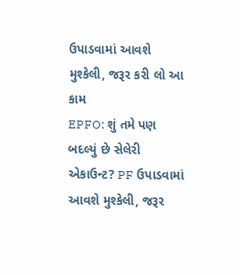ઉપાડવામાં આવશે મુશ્કેલી, જરૂર કરી લો આ કામ
EPFO: શું તમે પણ બદલ્યું છે સેલેરી એકાઉન્ટ? PF ઉપાડવામાં આવશે મુશ્કેલી, જરૂર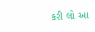કરી લો આ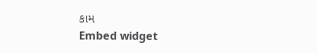કામ
Embed widget